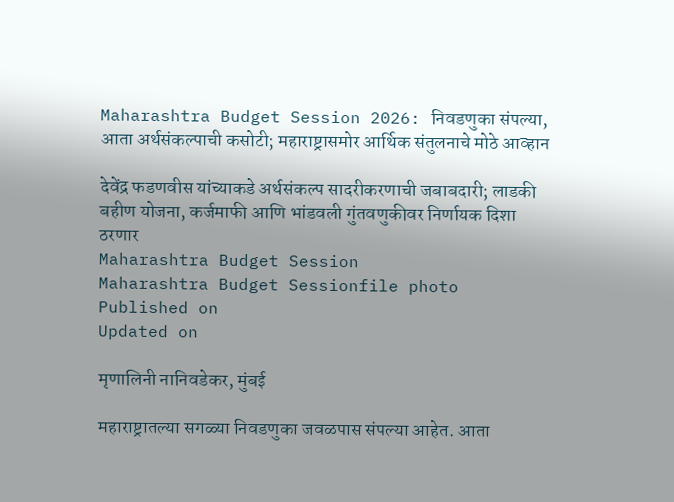Maharashtra Budget Session 2026: निवडणुका संपल्या, आता अर्थसंकल्पाची कसोटी; महाराष्ट्रासमोर आर्थिक संतुलनाचे मोठे आव्हान

देवेंद्र फडणवीस यांच्याकडे अर्थसंकल्प सादरीकरणाची जबाबदारी; लाडकी बहीण योजना, कर्जमाफी आणि भांडवली गुंतवणुकीवर निर्णायक दिशा ठरणार
Maharashtra Budget Session
Maharashtra Budget Sessionfile photo
Published on
Updated on

मृणालिनी नानिवडेकर, मुंबई

महाराष्ट्रातल्या सगळ्या निवडणुका जवळपास संपल्या आहेत. आता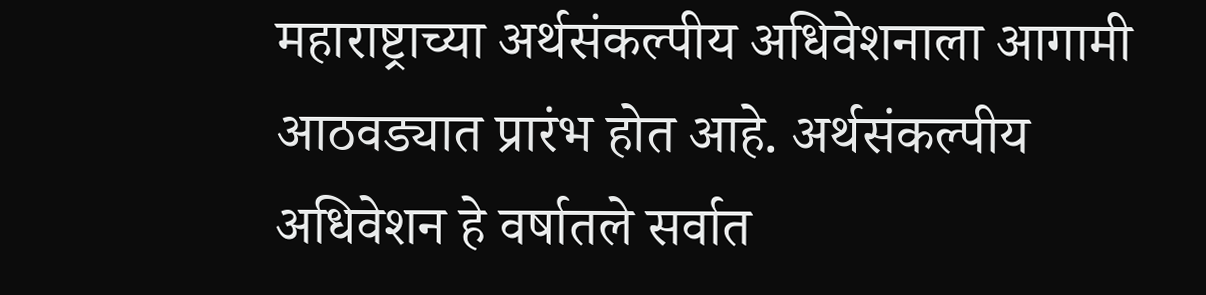महाराष्ट्राच्या अर्थसंकल्पीय अधिवेशनाला आगामी आठवड्यात प्रारंभ होत आहे. अर्थसंकल्पीय अधिवेशन हे वर्षातले सर्वात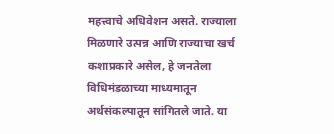महत्त्वाचे अधिवेशन असते. राज्याला मिळणारे उत्पन्न आणि राज्याचा खर्च कशाप्रकारे असेल, हे जनतेला विधिमंडळाच्या माध्यमातून अर्थसंकल्पातून सांगितले जाते. या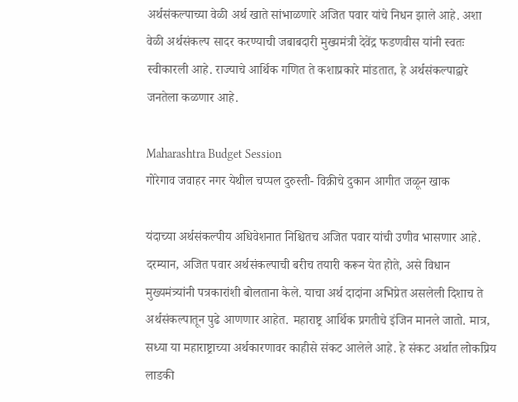अर्थसंकल्पाच्या वेळी अर्थ खाते सांभाळणारे अजित पवार यांचे निधन झाले आहे. अशा वेळी अर्थसंकल्प सादर करण्याची जबाबदारी मुख्यमंत्री देवेंद्र फडणवीस यांनी स्वतः स्वीकारली आहे. राज्याचे आर्थिक गणित ते कशाप्रकारे मांडतात, हे अर्थसंकल्पाद्वारे जनतेला कळणार आहे.

Maharashtra Budget Session
गोरेगाव जवाहर नगर येथील चप्पल दुरुस्ती- विक्रीचे दुकान आगीत जळून खाक

यंदाच्या अर्थसंकल्पीय अधिवेशनात निश्चितच अजित पवार यांची उणीव भासणार आहे. दरम्यान, अजित पवार अर्थसंकल्पाची बरीच तयारी करून येत होते, असे विधान मुख्यमंत्र्यांनी पत्रकारांशी बोलताना केले. याचा अर्थ दादांना अभिप्रेत असलेली दिशाच ते अर्थसंकल्पातून पुढे आणणार आहेत. महाराष्ट्र आर्थिक प्रगतीचे इंजिन मानले जातो. मात्र, सध्या या महाराष्ट्राच्या अर्थकारणावर काहीसे संकट आलेले आहे. हे संकट अर्थात लोकप्रिय लाडकी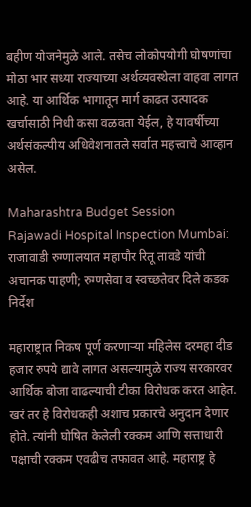बहीण योजनेमुळे आले. तसेच लोकोपयोगी घोषणांचा मोठा भार सध्या राज्याच्या अर्थव्यवस्थेला वाहवा लागत आहे. या आर्थिक भागातून मार्ग काढत उत्पादक खर्चासाठी निधी कसा वळवता येईल, हे यावर्षीच्या अर्थसंकल्पीय अधिवेशनातले सर्वात महत्त्वाचे आव्हान असेल.

Maharashtra Budget Session
Rajawadi Hospital Inspection Mumbai: राजावाडी रुग्णालयात महापौर रितू तावडे यांची अचानक पाहणी; रुग्णसेवा व स्वच्छतेवर दिले कडक निर्देश

महाराष्ट्रात निकष पूर्ण करणाऱ्या महिलेस दरमहा दीड हजार रुपये द्यावे लागत असल्यामुळे राज्य सरकारवर आर्थिक बोजा वाढल्याची टीका विरोधक करत आहेत. खरं तर हे विरोधकही अशाच प्रकारचे अनुदान देणार होते. त्यांनी घोषित केलेली रक्कम आणि सत्ताधारी पक्षाची रक्कम एवढीच तफावत आहे. महाराष्ट्र हे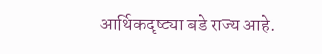आर्थिकदृष्ट्या बडे राज्य आहे.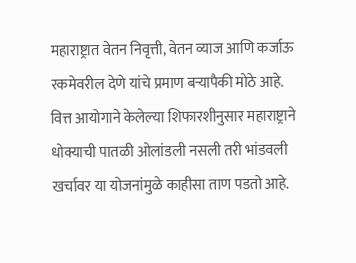महाराष्ट्रात वेतन निवृत्ती, वेतन व्याज आणि कर्जाऊ रकमेवरील देणे यांचे प्रमाण बऱ्यापैकी मोठे आहे. वित्त आयोगाने केलेल्या शिफारशीनुसार महाराष्ट्राने धोक्याची पातळी ओलांडली नसली तरी भांडवली खर्चावर या योजनांमुळे काहीसा ताण पडतो आहे.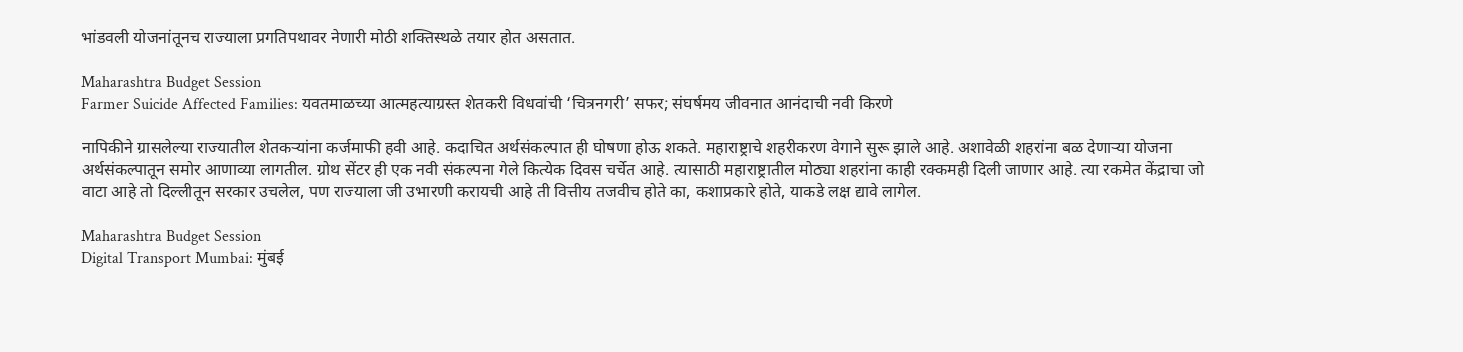भांडवली योजनांतूनच राज्याला प्रगतिपथावर नेणारी मोठी शक्तिस्थळे तयार होत असतात.

Maharashtra Budget Session
Farmer Suicide Affected Families: यवतमाळच्या आत्महत्याग्रस्त शेतकरी विधवांची ‘चित्रनगरी’ सफर; संघर्षमय जीवनात आनंदाची नवी किरणे

नापिकीने ग्रासलेल्या राज्यातील शेतकऱ्यांना कर्जमाफी हवी आहे. कदाचित अर्थसंकल्पात ही घोषणा होऊ शकते. महाराष्ट्राचे शहरीकरण वेगाने सुरू झाले आहे. अशावेळी शहरांना बळ देणाऱ्या योजना अर्थसंकल्पातून समोर आणाव्या लागतील. ग्रोथ सेंटर ही एक नवी संकल्पना गेले कित्येक दिवस चर्चेत आहे. त्यासाठी महाराष्ट्रातील मोठ्या शहरांना काही रक्कमही दिली जाणार आहे. त्या रकमेत केंद्राचा जो वाटा आहे तो दिल्लीतून सरकार उचलेल, पण राज्याला जी उभारणी करायची आहे ती वित्तीय तजवीच होते का, कशाप्रकारे होते, याकडे लक्ष द्यावे लागेल.

Maharashtra Budget Session
Digital Transport Mumbai: मुंबई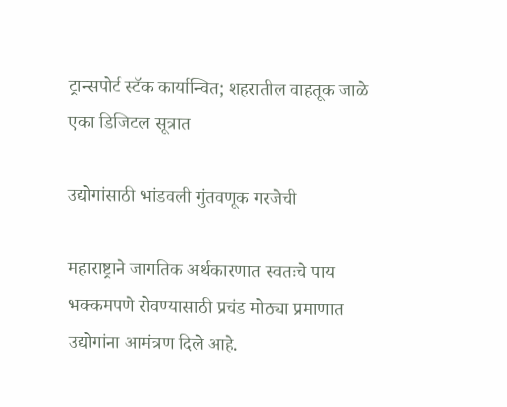ट्रान्सपोर्ट स्टॅक कार्यान्वित; शहरातील वाहतूक जाळे एका डिजिटल सूत्रात

उद्योगांसाठी भांडवली गुंतवणूक गरजेची

महाराष्ट्राने जागतिक अर्थकारणात स्वतःचे पाय भक्कमपणे रोवण्यासाठी प्रचंड मोठ्या प्रमाणात उद्योगांना आमंत्रण दिले आहे.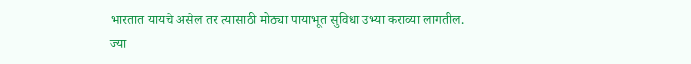भारतात यायचे असेल तर त्यासाठी मोठ्या पायाभूत सुविधा उभ्या कराव्या लागतील. ज्या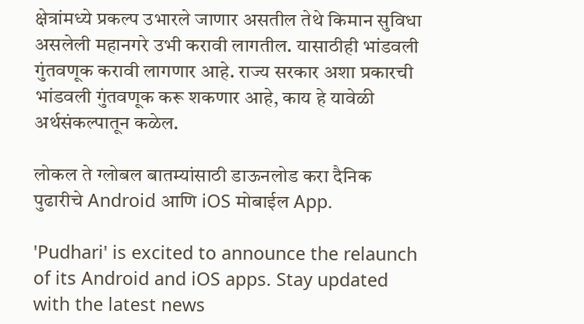क्षेत्रांमध्ये प्रकल्प उभारले जाणार असतील तेथे किमान सुविधा असलेली महानगरे उभी करावी लागतील. यासाठीही भांडवली गुंतवणूक करावी लागणार आहे. राज्य सरकार अशा प्रकारची भांडवली गुंतवणूक करू शकणार आहे, काय हे यावेळी अर्थसंकल्पातून कळेल.

लोकल ते ग्लोबल बातम्यांसाठी डाऊनलोड करा दैनिक पुढारीचे Android आणि iOS मोबाईल App.

'Pudhari' is excited to announce the relaunch of its Android and iOS apps. Stay updated with the latest news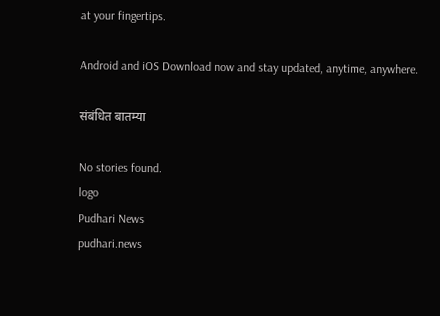at your fingertips.

Android and iOS Download now and stay updated, anytime, anywhere.

संबंधित बातम्या

No stories found.
logo
Pudhari News
pudhari.news